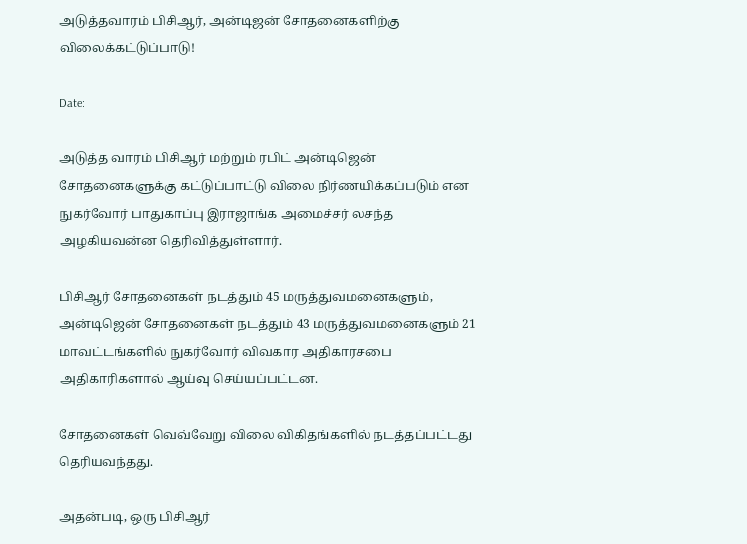அடுத்தவாரம் பிசிஆர், அன்டிஜன் சோதனைகளிற்கு விலைக்கட்டுப்பாடு!

Date:

அடுத்த வாரம் பிசிஆர் மற்றும் ரபிட் அன்டிஜென் சோதனைகளுக்கு கட்டுப்பாட்டு விலை நிர்ணயிக்கப்படும் என நுகர்வோர் பாதுகாப்பு இராஜாங்க அமைச்சர் லசந்த அழகியவன்ன தெரிவித்துள்ளார்.

பிசிஆர் சோதனைகள் நடத்தும் 45 மருத்துவமனைகளும், அன்டிஜென் சோதனைகள் நடத்தும் 43 மருத்துவமனைகளும் 21 மாவட்டங்களில் நுகர்வோர் விவகார அதிகாரசபை அதிகாரிகளால் ஆய்வு செய்யப்பட்டன.

சோதனைகள் வெவ்வேறு விலை விகிதங்களில் நடத்தப்பட்டது தெரியவந்தது.

அதன்படி, ஒரு பிசிஆர்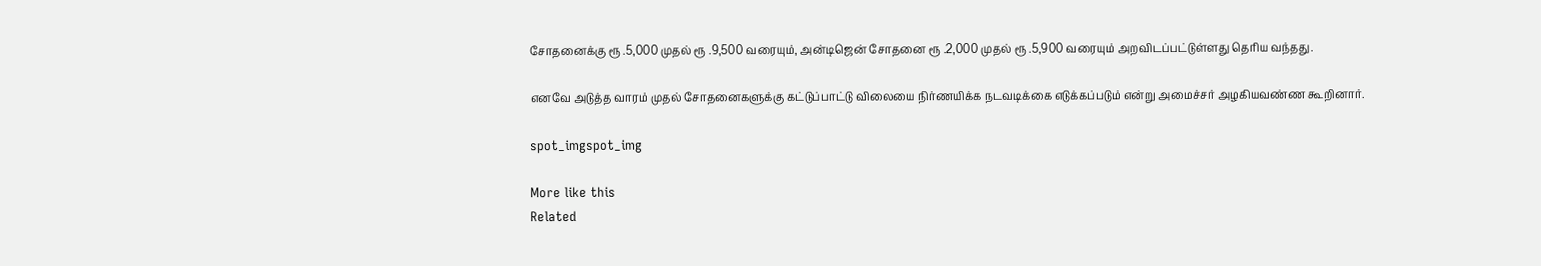சோதனைக்கு ரூ .5,000 முதல் ரூ .9,500 வரையும், அன்டிஜென் சோதனை ரூ .2,000 முதல் ரூ .5,900 வரையும் அறவிடப்பட்டுள்ளது தெரிய வந்தது.

எனவே அடுத்த வாரம் முதல் சோதனைகளுக்கு கட்டுப்பாட்டு விலையை நிர்ணயிக்க நடவடிக்கை எடுக்கப்படும் என்று அமைச்சர் அழகியவண்ண கூறினார்.

spot_imgspot_img

More like this
Related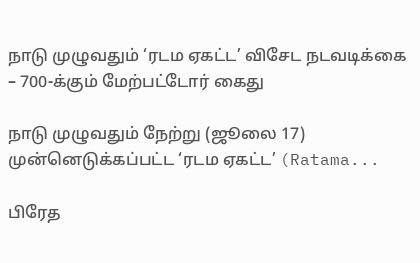நாடு முழுவதும் ‘ரடம ஏகட்ட’ விசேட நடவடிக்கை – 700-க்கும் மேற்பட்டோர் கைது

நாடு முழுவதும் நேற்று (ஜூலை 17) முன்னெடுக்கப்பட்ட ‘ரடம ஏகட்ட’ (Ratama...

பிரேத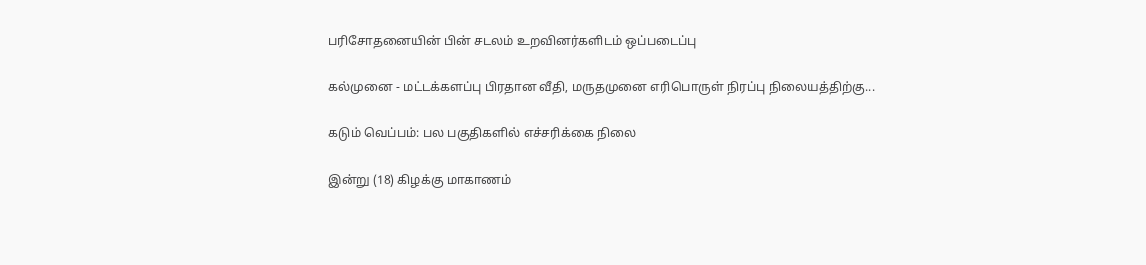பரிசோதனையின் பின் சடலம் உறவினர்களிடம் ஒப்படைப்பு

கல்முனை - மட்டக்களப்பு பிரதான வீதி, மருதமுனை எரிபொருள் நிரப்பு நிலையத்திற்கு...

கடும் வெப்பம்: பல பகுதிகளில் எச்சரிக்கை நிலை

இன்று (18) கிழக்கு மாகாணம்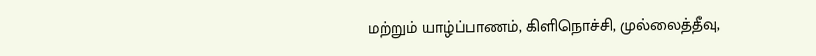மற்றும் யாழ்ப்பாணம், கிளிநொச்சி, முல்லைத்தீவு,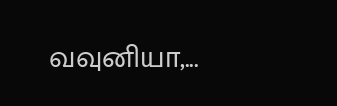வவுனியா,...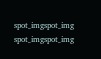spot_imgspot_img
spot_imgspot_img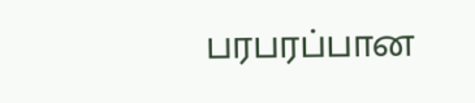பரபரப்பான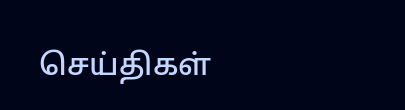செய்திகள்